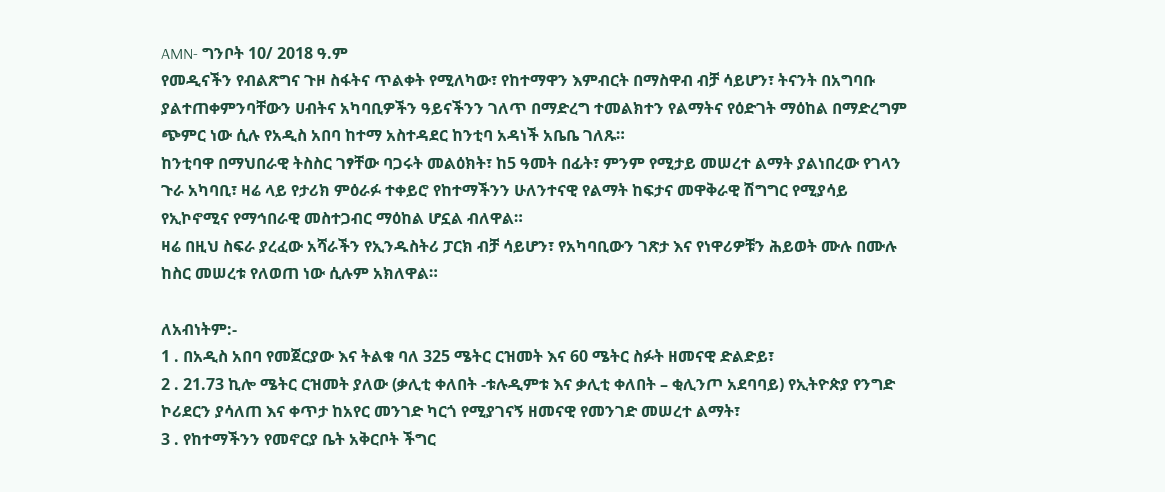AMN- ግንቦት 10/ 2018 ዓ.ም
የመዲናችን የብልጽግና ጉዞ ስፋትና ጥልቀት የሚለካው፣ የከተማዋን እምብርት በማስዋብ ብቻ ሳይሆን፣ ትናንት በአግባቡ ያልተጠቀምንባቸውን ሀብትና አካባቢዎችን ዓይናችንን ገለጥ በማድረግ ተመልክተን የልማትና የዕድገት ማዕከል በማድረግም ጭምር ነው ሲሉ የአዲስ አበባ ከተማ አስተዳደር ከንቲባ አዳነች አቤቤ ገለጹ።
ከንቲባዋ በማህበራዊ ትስስር ገፃቸው ባጋሩት መልዕክት፣ ከ5 ዓመት በፊት፣ ምንም የሚታይ መሠረተ ልማት ያልነበረው የገላን ጉራ አካባቢ፣ ዛሬ ላይ የታሪክ ምዕራፉ ተቀይሮ የከተማችንን ሁለንተናዊ የልማት ከፍታና መዋቅራዊ ሽግግር የሚያሳይ የኢኮኖሚና የማኅበራዊ መስተጋብር ማዕከል ሆኗል ብለዋል።
ዛሬ በዚህ ስፍራ ያረፈው አሻራችን የኢንዱስትሪ ፓርክ ብቻ ሳይሆን፣ የአካባቢውን ገጽታ እና የነዋሪዎቹን ሕይወት ሙሉ በሙሉ ከስር መሠረቱ የለወጠ ነው ሲሉም አክለዋል።

ለአብነትም:-
1 . በአዲስ አበባ የመጀርያው እና ትልቁ ባለ 325 ሜትር ርዝመት እና 60 ሜትር ስፉት ዘመናዊ ድልድይ፣
2 . 21.73 ኪሎ ሜትር ርዝመት ያለው (ቃሊቲ ቀለበት -ቱሉዲምቱ እና ቃሊቲ ቀለበት – ቂሊንጦ አደባባይ) የኢትዮጵያ የንግድ ኮሪደርን ያሳለጠ እና ቀጥታ ከአየር መንገድ ካርጎ የሚያገናኝ ዘመናዊ የመንገድ መሠረተ ልማት፣
3 . የከተማችንን የመኖርያ ቤት አቅርቦት ችግር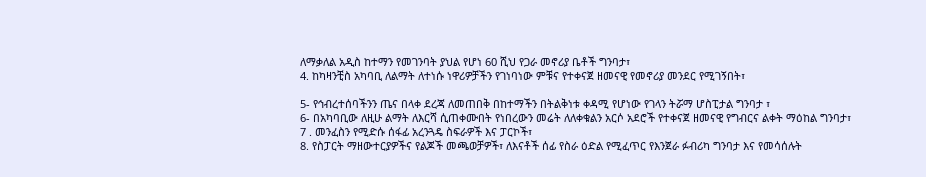ለማቃለል አዲስ ከተማን የመገንባት ያህል የሆነ 60 ሺህ የጋራ መኖሪያ ቤቶች ግንባታ፣
4. ከካዛንቺስ አካባቢ ለልማት ለተነሱ ነዋሪዎቻችን የገነባነው ምቹና የተቀናጀ ዘመናዊ የመኖሪያ መንደር የሚገኝበት፣

5- የኅብረተሰባችንን ጤና በላቀ ደረጃ ለመጠበቅ በከተማችን በትልቅነቱ ቀዳሚ የሆነው የገላን ትሯማ ሆስፒታል ግንባታ ፣
6- በአካባቢው ለዚሁ ልማት ለእርሻ ሲጠቀሙበት የነበረውን መሬት ለለቀቁልን አርሶ አደሮች የተቀናጀ ዘመናዊ የግብርና ልቀት ማዕከል ግንባታ፣
7 . መንፈስን የሚድሱ ሰፋፊ አረንጓዴ ስፍራዎች እና ፓርኮች፣
8. የስፓርት ማዘውተርያዎችና የልጆች መጫወቻዎች፣ ለእናቶች ሰፊ የስራ ዕድል የሚፈጥር የእንጀራ ፉብሪካ ግንባታ እና የመሳሰሉት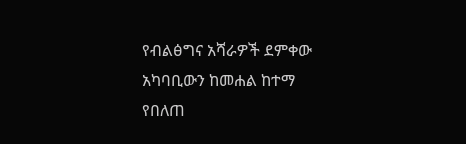የብልፅግና አሻራዎች ደምቀው አካባቢውን ከመሐል ከተማ የበለጠ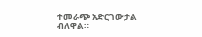ተመራጭ አድርገውታል ብለዋል።